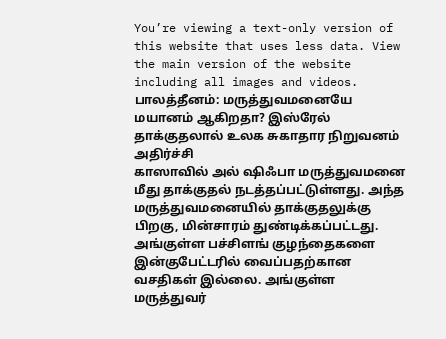You’re viewing a text-only version of this website that uses less data. View the main version of the website including all images and videos.
பாலத்தீனம்: மருத்துவமனையே மயானம் ஆகிறதா? இஸ்ரேல் தாக்குதலால் உலக சுகாதார நிறுவனம் அதிர்ச்சி
காஸாவில் அல் ஷிஃபா மருத்துவமனை மீது தாக்குதல் நடத்தப்பட்டுள்ளது. அந்த மருத்துவமனையில் தாக்குதலுக்கு பிறகு, மின்சாரம் துண்டிக்கப்பட்டது. அங்குள்ள பச்சிளங் குழந்தைகளை இன்குபேட்டரில் வைப்பதற்கான வசதிகள் இல்லை. அங்குள்ள மருத்துவர்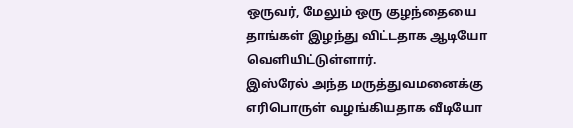ஒருவர், மேலும் ஒரு குழந்தையை தாங்கள் இழந்து விட்டதாக ஆடியோ வெளியிட்டுள்ளார்.
இஸ்ரேல் அந்த மருத்துவமனைக்கு எரிபொருள் வழங்கியதாக வீடியோ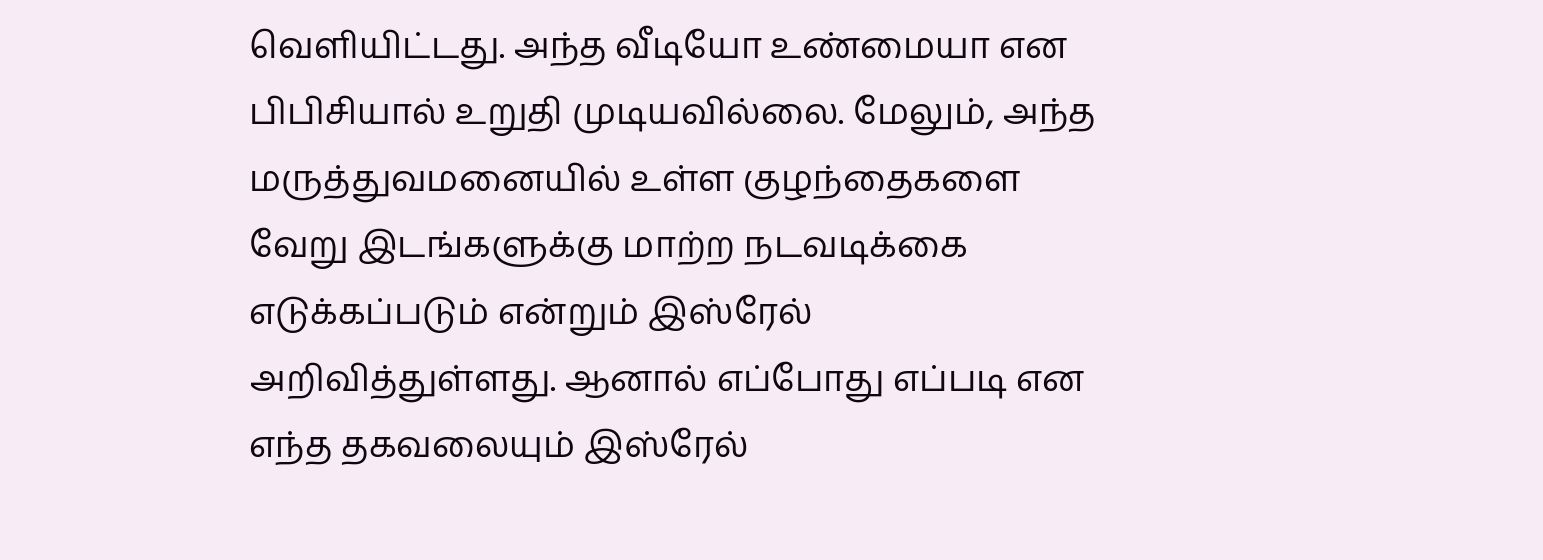வெளியிட்டது. அந்த வீடியோ உண்மையா என பிபிசியால் உறுதி முடியவில்லை. மேலும், அந்த மருத்துவமனையில் உள்ள குழந்தைகளை வேறு இடங்களுக்கு மாற்ற நடவடிக்கை எடுக்கப்படும் என்றும் இஸ்ரேல் அறிவித்துள்ளது. ஆனால் எப்போது எப்படி என எந்த தகவலையும் இஸ்ரேல்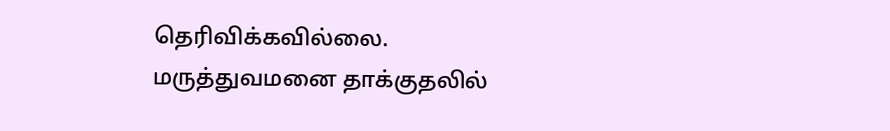தெரிவிக்கவில்லை.
மருத்துவமனை தாக்குதலில்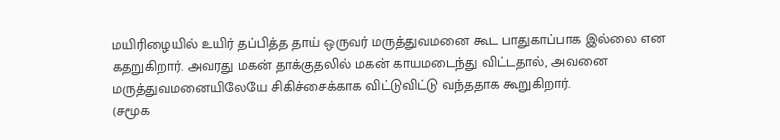மயிரிழையில் உயிர் தப்பித்த தாய் ஒருவர் மருத்துவமனை கூட பாதுகாப்பாக இல்லை என கதறுகிறார். அவரது மகன் தாக்குதலில் மகன் காயமடைந்து விட்டதால், அவனை மருத்துவமனையிலேயே சிகிச்சைக்காக விட்டுவிட்டு வந்ததாக கூறுகிறார்.
(சமூக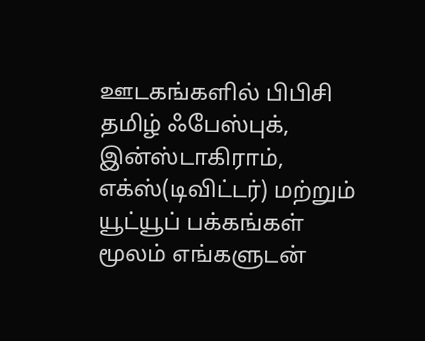ஊடகங்களில் பிபிசி தமிழ் ஃபேஸ்புக், இன்ஸ்டாகிராம், எக்ஸ்(டிவிட்டர்) மற்றும் யூட்யூப் பக்கங்கள் மூலம் எங்களுடன்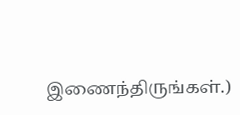இணைந்திருங்கள்.)